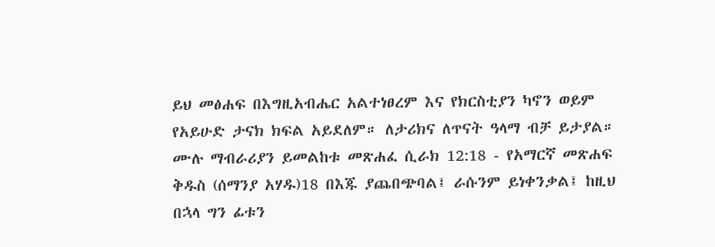ይህ መፅሐፍ በእግዚአብሔር አልተነፀረም እና የክርስቲያን ካኖን ወይም የአይሁድ ታናክ ክፍል አይደለም። ለታሪክና ለጥናት ዓላማ ብቻ ይታያል። ሙሉ ማብራሪያን ይመልከቱ መጽሐፈ ሲራክ 12:18 - የአማርኛ መጽሐፍ ቅዱስ (ሰማንያ አሃዱ)18 በእጁ ያጨበጭባል፤ ራሱንም ይነቀንቃል፤ ከዚህ በኋላ ግን ፊቱን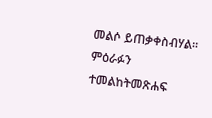መልሶ ይጠቃቀስብሃል። ምዕራፉን ተመልከትመጽሐፍ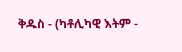ቅዱስ - (ካቶሊካዊ እትም -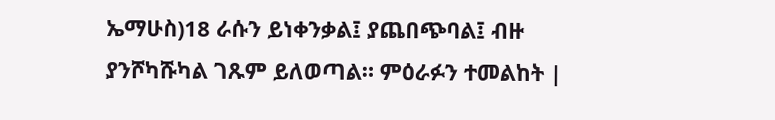ኤማሁስ)18 ራሱን ይነቀንቃል፤ ያጨበጭባል፤ ብዙ ያንሾካሹካል ገጹም ይለወጣል። ምዕራፉን ተመልከት |